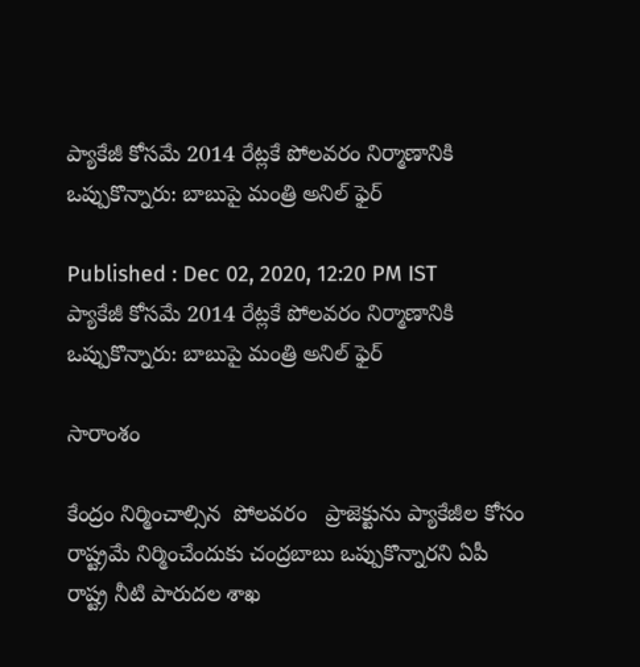ప్యాకేజీ కోసమే 2014 రేట్లకే పోలవరం నిర్మాణానికి ఒప్పుకొన్నారు: బాబుపై మంత్రి అనిల్ ఫైర్

Published : Dec 02, 2020, 12:20 PM IST
ప్యాకేజీ కోసమే 2014 రేట్లకే పోలవరం నిర్మాణానికి ఒప్పుకొన్నారు: బాబుపై మంత్రి అనిల్ ఫైర్

సారాంశం

కేంద్రం నిర్మించాల్సిన  పోలవరం   ప్రాజెక్టును ప్యాకేజీల కోసం రాష్ట్రమే నిర్మించేందుకు చంద్రబాబు ఒప్పుకొన్నారని ఏపీ రాష్ట్ర నీటి పారుదల శాఖ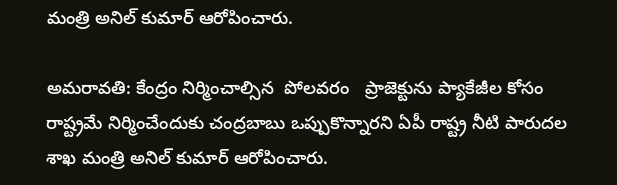మంత్రి అనిల్ కుమార్ ఆరోపించారు.

అమరావతి: కేంద్రం నిర్మించాల్సిన  పోలవరం   ప్రాజెక్టును ప్యాకేజీల కోసం రాష్ట్రమే నిర్మించేందుకు చంద్రబాబు ఒప్పుకొన్నారని ఏపీ రాష్ట్ర నీటి పారుదల శాఖ మంత్రి అనిల్ కుమార్ ఆరోపించారు.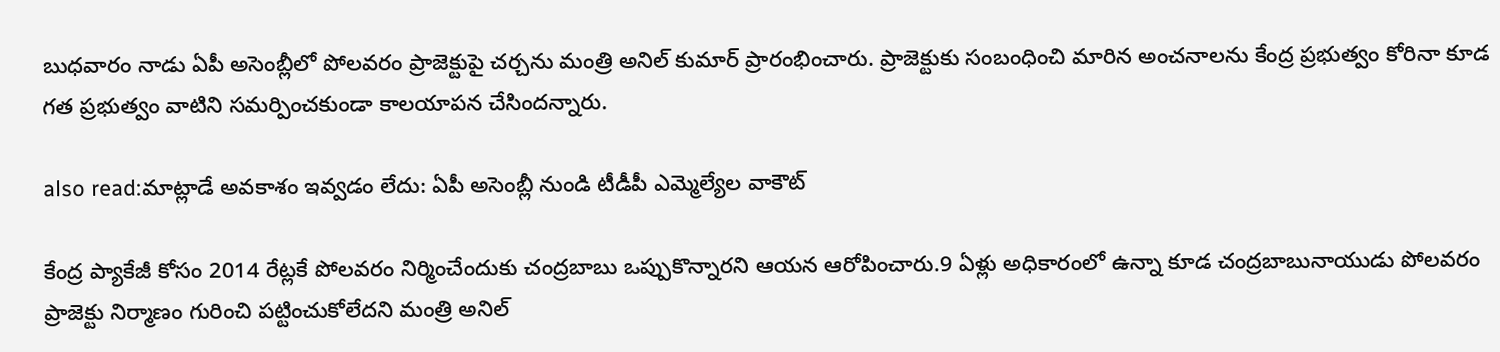బుధవారం నాడు ఏపీ అసెంబ్లీలో పోలవరం ప్రాజెక్టుపై చర్చను మంత్రి అనిల్ కుమార్ ప్రారంభించారు. ప్రాజెక్టుకు సంబంధించి మారిన అంచనాలను కేంద్ర ప్రభుత్వం కోరినా కూడ గత ప్రభుత్వం వాటిని సమర్పించకుండా కాలయాపన చేసిందన్నారు.

also read:మాట్లాడే అవకాశం ఇవ్వడం లేదు: ఏపీ అసెంబ్లీ నుండి టీడీపీ ఎమ్మెల్యేల వాకౌట్

కేంద్ర ప్యాకేజీ కోసం 2014 రేట్లకే పోలవరం నిర్మించేందుకు చంద్రబాబు ఒప్పుకొన్నారని ఆయన ఆరోపించారు.9 ఏళ్లు అధికారంలో ఉన్నా కూడ చంద్రబాబునాయుడు పోలవరం ప్రాజెక్టు నిర్మాణం గురించి పట్టించుకోలేదని మంత్రి అనిల్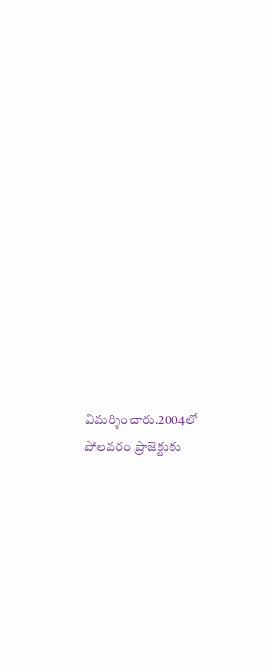విమర్శించారు.2004లో పోలవరం ప్రాజెక్టుకు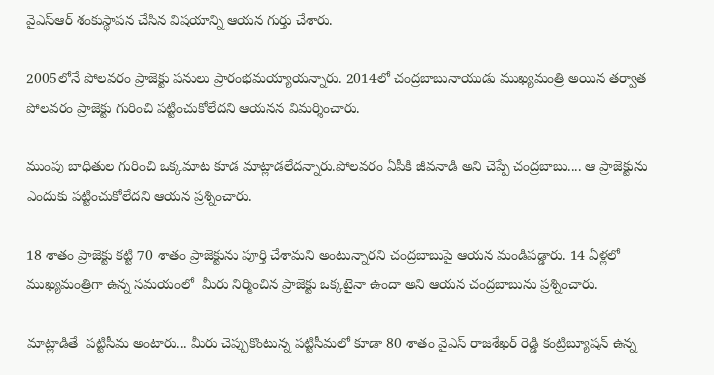వైఎస్ఆర్ శంకుస్థాపన చేసిన విషయాన్ని ఆయన గుర్తు చేశారు.

2005లోనే పోలవరం ప్రాజెక్టు పనులు ప్రారంభమయ్యాయన్నారు. 2014లో చంద్రబాబునాయుడు ముఖ్యమంత్రి అయిన తర్వాత పోలవరం ప్రాజెక్టు గురించి పట్టించుకోలేదని ఆయనన విమర్శించారు.

ముంపు బాధితుల గురించి ఒక్కమాట కూడ మాట్లాడలేదన్నారు.పోలవరం ఏపీకి జీవనాడి అని చెప్పే చంద్రబాబు.... ఆ ప్రాజెక్టును ఎందుకు పట్టించుకోలేదని ఆయన ప్రశ్నించారు.

18 శాతం ప్రాజెక్టు కట్టి 70 శాతం ప్రాజెక్టును పూర్తి చేశామని అంటున్నారని చంద్రబాబుపై ఆయన మండిపడ్డారు. 14 ఏళ్లలో ముఖ్యమంత్రిగా ఉన్న సమయంలో  మీరు నిర్మించిన ప్రాజెక్టు ఒక్కటైనా ఉందా అని ఆయన చంద్రబాబును ప్రశ్నించారు.

మాట్లాడితే  పట్టిసీమ అంటారు... మీరు చెప్పుకొంటున్న పట్టిసీమలో కూడా 80 శాతం వైఎస్ రాజశేఖర్ రెడ్డి కంట్రిబ్యూషన్ ఉన్న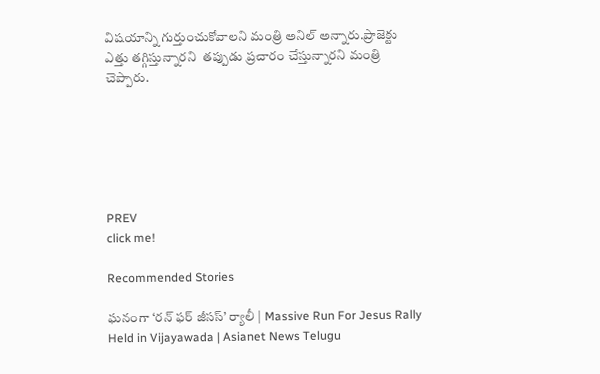విషయాన్ని గుర్తుంచుకోవాలని మంత్రి అనిల్ అన్నారు.ప్రాజెక్టు ఎత్తు తగ్గిస్తున్నారని  తప్పుడు ప్రచారం చేస్తున్నారని మంత్రి చెప్పారు.






PREV
click me!

Recommended Stories

ఘనంగా ‘రన్ ఫర్ జీసస్’ ర్యాలీ | Massive Run For Jesus Rally Held in Vijayawada | Asianet News Telugu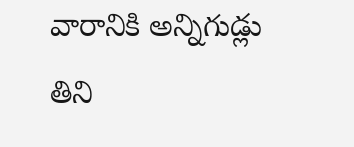వారానికి అన్నిగుడ్లు తిని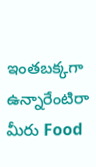ఇంతబక్కగా ఉన్నారేంటిరా మీరు Food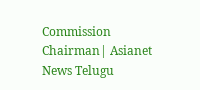Commission Chairman| Asianet News Telugu